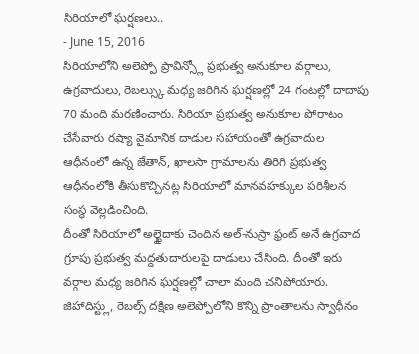సిరియాలో ఘర్షణలు..
- June 15, 2016
సిరియాలోని అలెప్పో ప్రావిన్స్లో ప్రభుత్వ అనుకూల వర్గాలు, ఉగ్రవాదులు, రెబల్స్కు మధ్య జరిగిన ఘర్షణల్లో 24 గంటల్లో దాదాపు 70 మంది మరణించారు. సిరియా ప్రభుత్వ అనుకూల పోరాటం చేసేవారు రష్యా వైమానిక దాడుల సహాయంతో ఉగ్రవాదుల ఆధీనంలో ఉన్న జేతాన్, ఖాలసా గ్రామాలను తిరిగి ప్రభుత్వ ఆధీనంలోకి తీసుకొచ్చినట్ల సిరియాలో మానవహక్కుల పరిశీలన సంస్థ వెల్లడించింది.
దీంతో సిరియాలో అల్ఖైదాకు చెందిన అల్-నుస్రా ఫ్రంట్ అనే ఉగ్రవాద గ్రూపు ప్రభుత్వ మద్దతుదారులపై దాడులు చేసింది. దీంతో ఇరు వర్గాల మధ్య జరిగిన ఘర్షణల్లో చాలా మంది చనిపోయారు. జిహాదిస్ట్లు, రెబల్స్ దక్షిణ అలెప్పోలోని కొన్ని ప్రాంతాలను స్వాధీనం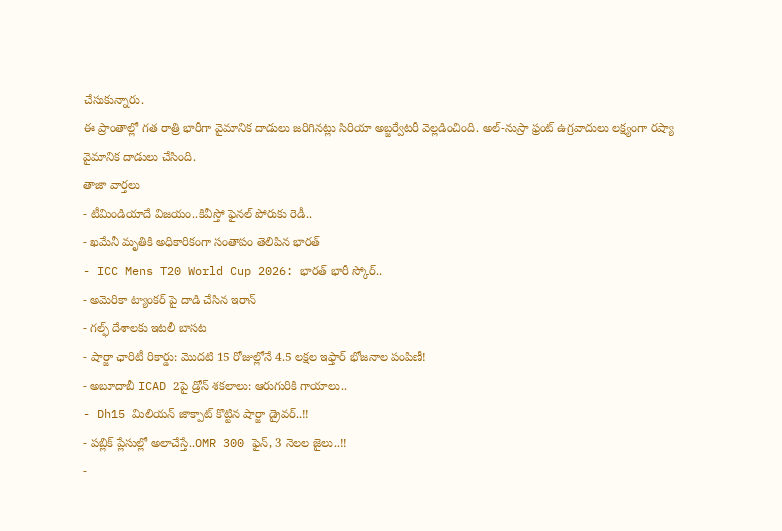చేసుకున్నారు.
ఈ ప్రాంతాల్లో గత రాత్రి భారీగా వైమానిక దాడులు జరిగినట్లు సిరియా అబ్జర్వేటరీ వెల్లడించింది. అల్-నుస్రా ఫ్రంట్ ఉగ్రవాదులు లక్ష్యంగా రష్యా వైమానిక దాడులు చేసింది.
తాజా వార్తలు
- టీమిండియాదే విజయం..కివీస్తో ఫైనల్ పోరుకు రెడీ..
- ఖమేనీ మృతికి అధికారికంగా సంతాపం తెలిపిన భారత్
- ICC Mens T20 World Cup 2026: భారత్ భారీ స్కోర్..
- అమెరికా ట్యాంకర్ పై దాడి చేసిన ఇరాన్
- గల్ఫ్ దేశాలకు ఇటలీ బాసట
- షార్జా ఛారిటీ రికార్డు: మొదటి 15 రోజుల్లోనే 4.5 లక్షల ఇఫ్తార్ భోజనాల పంపిణీ!
- అబూదాబీ ICAD 2పై డ్రోన్ శకలాలు: ఆరుగురికి గాయాలు..
- Dh15 మిలియన్ జాక్పాట్ కొట్టిన షార్జా డ్రైవర్..!!
- పబ్లిక్ ప్లేసుల్లో అలాచేస్తే..OMR 300 ఫైన్, 3 నెలల జైలు..!!
-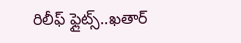రిలీఫ్ ఫ్లైట్స్..ఖతార్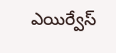ఎయిర్వేస్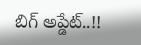బిగ్ అప్డేట్..!!